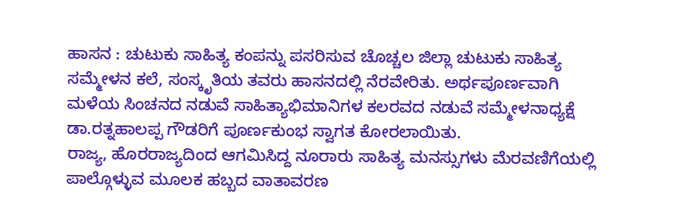ಹಾಸನ : ಚುಟುಕು ಸಾಹಿತ್ಯ ಕಂಪನ್ನು ಪಸರಿಸುವ ಚೊಚ್ಚಲ ಜಿಲ್ಲಾ ಚುಟುಕು ಸಾಹಿತ್ಯ ಸಮ್ಮೇಳನ ಕಲೆ, ಸಂಸ್ಕೃತಿಯ ತವರು ಹಾಸನದಲ್ಲಿ ನೆರವೇರಿತು. ಅರ್ಥಪೂರ್ಣವಾಗಿ ಮಳೆಯ ಸಿಂಚನದ ನಡುವೆ ಸಾಹಿತ್ಯಾಭಿಮಾನಿಗಳ ಕಲರವದ ನಡುವೆ ಸಮ್ಮೇಳನಾಧ್ಯಕ್ಷೆ ಡಾ.ರತ್ನಹಾಲಪ್ಪ ಗೌಡರಿಗೆ ಪೂರ್ಣಕುಂಭ ಸ್ವಾಗತ ಕೋರಲಾಯಿತು.
ರಾಜ್ಯ, ಹೊರರಾಜ್ಯದಿಂದ ಆಗಮಿಸಿದ್ದ ನೂರಾರು ಸಾಹಿತ್ಯ ಮನಸ್ಸುಗಳು ಮೆರವಣಿಗೆಯಲ್ಲಿ ಪಾಲ್ಗೊಳ್ಳುವ ಮೂಲಕ ಹಬ್ಬದ ವಾತಾವರಣ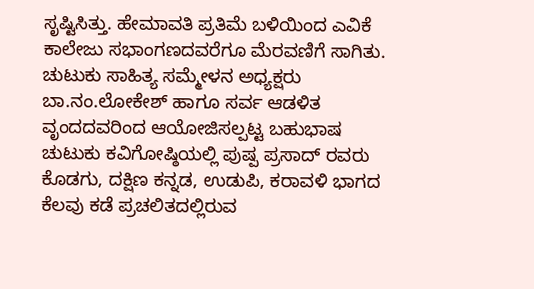ಸೃಷ್ಟಿಸಿತ್ತು. ಹೇಮಾವತಿ ಪ್ರತಿಮೆ ಬಳಿಯಿಂದ ಎವಿಕೆ ಕಾಲೇಜು ಸಭಾಂಗಣದವರೆಗೂ ಮೆರವಣಿಗೆ ಸಾಗಿತು.
ಚುಟುಕು ಸಾಹಿತ್ಯ ಸಮ್ಮೇಳನ ಅಧ್ಯಕ್ಷರು ಬಾ.ನಂ.ಲೋಕೇಶ್ ಹಾಗೂ ಸರ್ವ ಆಡಳಿತ ವೃಂದದವರಿಂದ ಆಯೋಜಿಸಲ್ಪಟ್ಟ ಬಹುಭಾಷ ಚುಟುಕು ಕವಿಗೋಷ್ಠಿಯಲ್ಲಿ ಪುಷ್ಪ ಪ್ರಸಾದ್ ರವರು ಕೊಡಗು, ದಕ್ಷಿಣ ಕನ್ನಡ, ಉಡುಪಿ, ಕರಾವಳಿ ಭಾಗದ ಕೆಲವು ಕಡೆ ಪ್ರಚಲಿತದಲ್ಲಿರುವ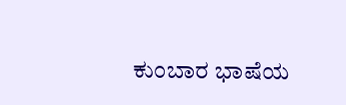ಕುಂಬಾರ ಭಾಷೆಯ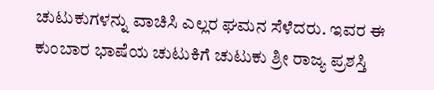ಚುಟುಕುಗಳನ್ನು ವಾಚಿಸಿ ಎಲ್ಲರ ಘಮನ ಸೆಳೆದರು. ಇವರ ಈ ಕುಂಬಾರ ಭಾಷೆಯ ಚುಟುಕಿಗೆ ಚುಟುಕು ಶ್ರೀ ರಾಜ್ಯ ಪ್ರಶಸ್ತಿ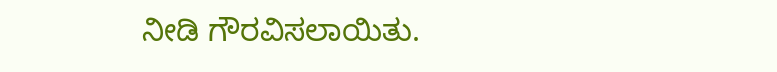ನೀಡಿ ಗೌರವಿಸಲಾಯಿತು.